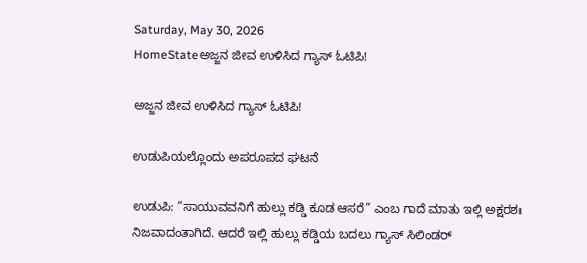Saturday, May 30, 2026
HomeStateಅಜ್ಜನ ಜೀವ ಉಳಿಸಿದ ಗ್ಯಾಸ್ ಓಟಿಪಿ!

ಅಜ್ಜನ ಜೀವ ಉಳಿಸಿದ ಗ್ಯಾಸ್ ಓಟಿಪಿ!

ಉಡುಪಿಯಲ್ಲೊಂದು ಅಪರೂಪದ ಘಟನೆ

ಉಡುಪಿ: “ಸಾಯುವವನಿಗೆ ಹುಲ್ಲು ಕಡ್ಡಿ ಕೂಡ ಆಸರೆ” ಎಂಬ ಗಾದೆ ಮಾತು ಇಲ್ಲಿ ಅಕ್ಷರಶಃ ನಿಜವಾದಂತಾಗಿದೆ. ಆದರೆ ಇಲ್ಲಿ ಹುಲ್ಲು ಕಡ್ಡಿಯ ಬದಲು ಗ್ಯಾಸ್ ಸಿಲಿಂಡರ್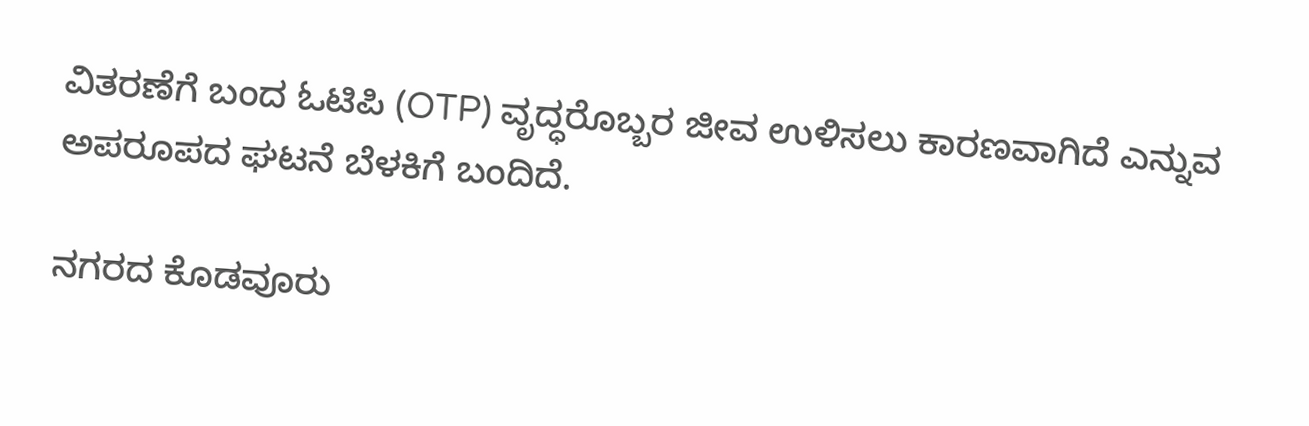ವಿತರಣೆಗೆ ಬಂದ ಓಟಿಪಿ (OTP) ವೃದ್ಧರೊಬ್ಬರ ಜೀವ ಉಳಿಸಲು ಕಾರಣವಾಗಿದೆ ಎನ್ನುವ ಅಪರೂಪದ ಘಟನೆ ಬೆಳಕಿಗೆ ಬಂದಿದೆ.

ನಗರದ ಕೊಡವೂರು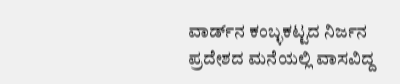ವಾರ್ಡ್‌ನ ಕಂಬ್ಳಕಟ್ಟದ ನಿರ್ಜನ ಪ್ರದೇಶದ ಮನೆಯಲ್ಲಿ ವಾಸವಿದ್ದ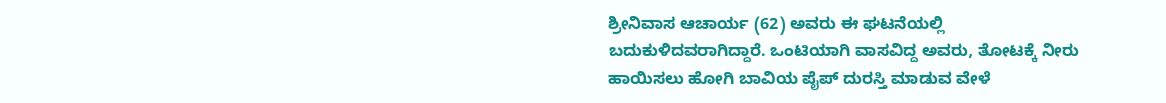ಶ್ರೀನಿವಾಸ ಆಚಾರ್ಯ (62) ಅವರು ಈ ಘಟನೆಯಲ್ಲಿ ಬದುಕುಳಿದವರಾಗಿದ್ದಾರೆ. ಒಂಟಿಯಾಗಿ ವಾಸವಿದ್ದ ಅವರು, ತೋಟಕ್ಕೆ ನೀರು ಹಾಯಿಸಲು ಹೋಗಿ ಬಾವಿಯ ಪೈಪ್ ದುರಸ್ತಿ ಮಾಡುವ ವೇಳೆ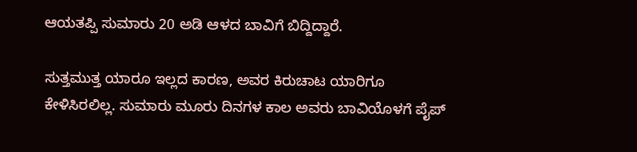ಆಯತಪ್ಪಿ ಸುಮಾರು 20 ಅಡಿ ಆಳದ ಬಾವಿಗೆ ಬಿದ್ದಿದ್ದಾರೆ.

ಸುತ್ತಮುತ್ತ ಯಾರೂ ಇಲ್ಲದ ಕಾರಣ, ಅವರ ಕಿರುಚಾಟ ಯಾರಿಗೂ ಕೇಳಿಸಿರಲಿಲ್ಲ. ಸುಮಾರು ಮೂರು ದಿನಗಳ ಕಾಲ ಅವರು ಬಾವಿಯೊಳಗೆ ಪೈಪ್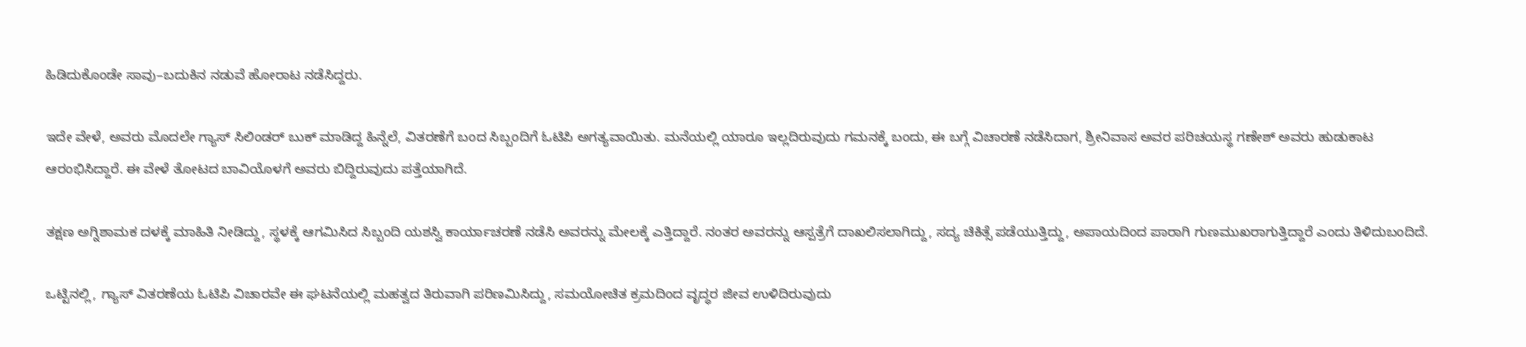ಹಿಡಿದುಕೊಂಡೇ ಸಾವು–ಬದುಕಿನ ನಡುವೆ ಹೋರಾಟ ನಡೆಸಿದ್ದರು.

ಇದೇ ವೇಳೆ, ಅವರು ಮೊದಲೇ ಗ್ಯಾಸ್ ಸಿಲಿಂಡರ್ ಬುಕ್ ಮಾಡಿದ್ದ ಹಿನ್ನೆಲೆ, ವಿತರಣೆಗೆ ಬಂದ ಸಿಬ್ಬಂದಿಗೆ ಓಟಿಪಿ ಅಗತ್ಯವಾಯಿತು. ಮನೆಯಲ್ಲಿ ಯಾರೂ ಇಲ್ಲದಿರುವುದು ಗಮನಕ್ಕೆ ಬಂದು, ಈ ಬಗ್ಗೆ ವಿಚಾರಣೆ ನಡೆಸಿದಾಗ, ಶ್ರೀನಿವಾಸ ಅವರ ಪರಿಚಯಸ್ಥ ಗಣೇಶ್ ಅವರು ಹುಡುಕಾಟ ಆರಂಭಿಸಿದ್ದಾರೆ. ಈ ವೇಳೆ ತೋಟದ ಬಾವಿಯೊಳಗೆ ಅವರು ಬಿದ್ದಿರುವುದು ಪತ್ತೆಯಾಗಿದೆ.

ತಕ್ಷಣ ಅಗ್ನಿಶಾಮಕ ದಳಕ್ಕೆ ಮಾಹಿತಿ ನೀಡಿದ್ದು, ಸ್ಥಳಕ್ಕೆ ಆಗಮಿಸಿದ ಸಿಬ್ಬಂದಿ ಯಶಸ್ವಿ ಕಾರ್ಯಾಚರಣೆ ನಡೆಸಿ ಅವರನ್ನು ಮೇಲಕ್ಕೆ ಎತ್ತಿದ್ದಾರೆ. ನಂತರ ಅವರನ್ನು ಆಸ್ಪತ್ರೆಗೆ ದಾಖಲಿಸಲಾಗಿದ್ದು, ಸದ್ಯ ಚಿಕಿತ್ಸೆ ಪಡೆಯುತ್ತಿದ್ದು, ಅಪಾಯದಿಂದ ಪಾರಾಗಿ ಗುಣಮುಖರಾಗುತ್ತಿದ್ದಾರೆ ಎಂದು ತಿಳಿದುಬಂದಿದೆ.

ಒಟ್ಟಿನಲ್ಲಿ, ಗ್ಯಾಸ್ ವಿತರಣೆಯ ಓಟಿಪಿ ವಿಚಾರವೇ ಈ ಘಟನೆಯಲ್ಲಿ ಮಹತ್ವದ ತಿರುವಾಗಿ ಪರಿಣಮಿಸಿದ್ದು, ಸಮಯೋಚಿತ ಕ್ರಮದಿಂದ ವೃದ್ಧರ ಜೀವ ಉಳಿದಿರುವುದು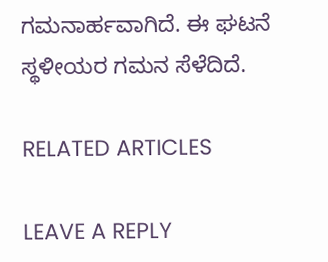ಗಮನಾರ್ಹವಾಗಿದೆ. ಈ ಘಟನೆ ಸ್ಥಳೀಯರ ಗಮನ ಸೆಳೆದಿದೆ.

RELATED ARTICLES

LEAVE A REPLY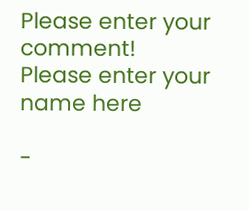Please enter your comment!
Please enter your name here

-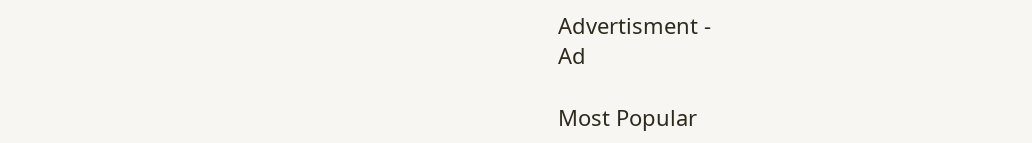Advertisment -
Ad

Most Popular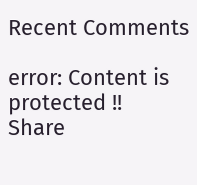Recent Comments

error: Content is protected !!
Share